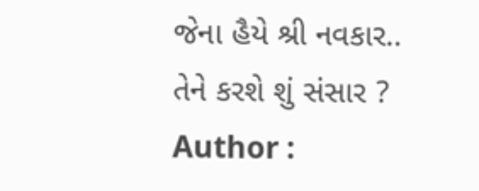જેના હૈયે શ્રી નવકાર.. તેને કરશે શું સંસાર ?
Author :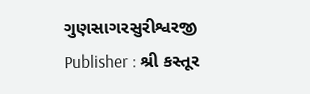ગુણસાગરસુરીશ્વરજી
Publisher : શ્રી કસ્તૂર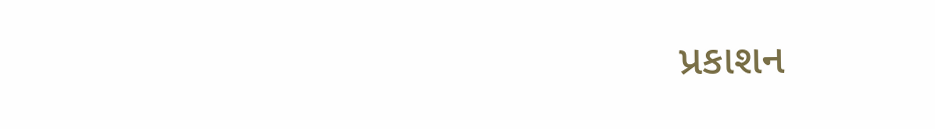પ્રકાશન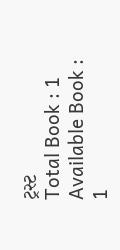ટ્રસ્ટ
Total Book : 1
Available Book : 1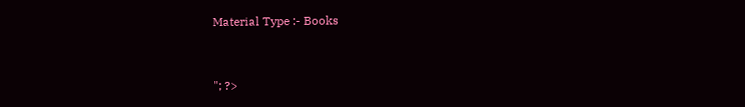Material Type :- Books


"; ?>